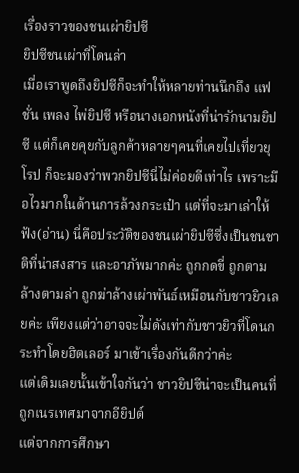เรื่องราวของชนเผ่ายิปซี
ยิปซีชนเผ่าที่โดนล่า
เมื่อเราพูดถึงยิปซีก็จะทำให้หลายท่านนึกถึง แฟชั่น เพลง ไพ่ยิปซี หรือนางเอกหนังที่น่ารักนามยิปซี แต่ก็เคยคุยกับลูกค้าหลายๆคนที่เคยไปเที่ยวยุโรป ก็จะมองว่าพวกยิปซีนี่ไม่ค่อยดีเท่าไร เพราะมือไวมากในด้านการล้วงกระเป๋า แต่ที่จะมาเล่าให้ฟัง(อ่าน) นี่คือประวัติของชนเผ่ายิปซีซึ่งเป็นชนชาติที่น่าสงสาร และอาภัพมากค่ะ ถูกกดขี่ ถูกตามล้างตามล่า ถูกฆ่าล้างเผ่าพันธ์เหมือนกับชาวยิวเลยค่ะ เพียงแต่ว่าอาจจะไม่ดังเท่ากับชาวยิวที่โดนกระทำโดยฮิตเลอร์ มาเข้าเรื่องกันดีกว่าค่ะ
แต่เดิมเลยนั้นเข้าใจกันว่า ชาวยิปซีน่าจะเป็นคนที่ถูกเนรเทศมาจากอียิปต์
แต่จากการศึกษา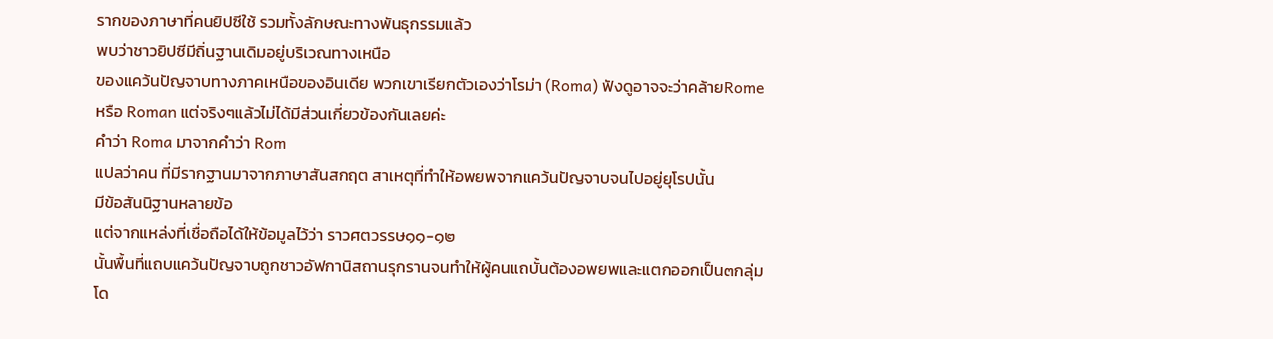รากของภาษาที่คนยิปซีใช้ รวมทั้งลักษณะทางพันธุกรรมแล้ว
พบว่าชาวยิปซีมีถิ่นฐานเดิมอยู่บริเวณทางเหนือ
ของแคว้นปัญจาบทางภาคเหนือของอินเดีย พวกเขาเรียกตัวเองว่าโรม่า (Roma) ฟังดูอาจจะว่าคล้ายRome
หรือ Roman แต่จริงๆแล้วไม่ได้มีส่วนเกี่ยวข้องกันเลยค่ะ
คำว่า Roma มาจากคำว่า Rom
แปลว่าคน ที่มีรากฐานมาจากภาษาสันสกฤต สาเหตุที่ทำให้อพยพจากแคว้นปัญจาบจนไปอยู่ยุโรปนั้น
มีข้อสันนิฐานหลายข้อ
แต่จากแหล่งที่เชื่อถือได้ให้ข้อมูลไว้ว่า ราวศตวรรษ๑๑-๑๒
นั้นพื้นที่แถบแคว้นปัญจาบถูกชาวอัฟกานิสถานรุกรานจนทำให้ผู้คนแถบั้นต้องอพยพและแตกออกเป็น๓กลุ่ม
โด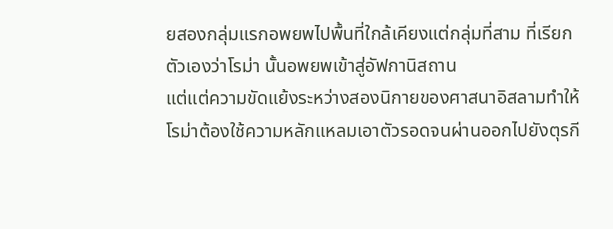ยสองกลุ่มแรกอพยพไปพื้นที่ใกล้เคียงแต่กลุ่มที่สาม ที่เรียกตัวเองว่าโรม่า นั้นอพยพเข้าสู่อัฟกานิสถาน
แต่แต่ความขัดแย้งระหว่างสองนิกายของศาสนาอิสลามทำให้โรม่าต้องใช้ความหลักแหลมเอาตัวรอดจนผ่านออกไปยังตุรกี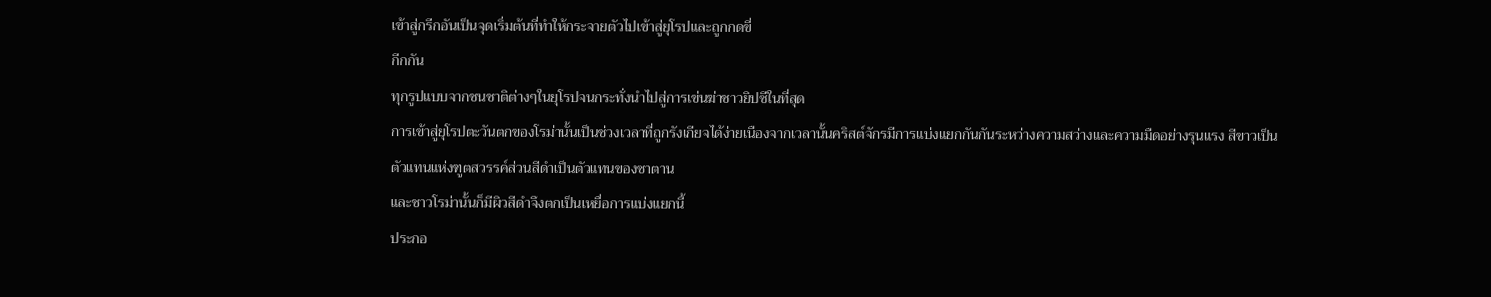เข้าสู่กรีกอันเป็นจุดเริ่มต้นที่ทำให้กระจายตัวไปเข้าสู่ยุโรปและถูกกดขี่
กีกกัน
ทุกรูปแบบจากชนชาติต่างๆในยุโรปจนกระทั่งนำไปสู่การเข่นฆ่าชาวยิปซีในที่สุด
การเข้าสู่ยุโรปตะวันตกของโรม่านั้นเป็นช่วงเวลาที่ถูกรังเกียจได้ง่ายเนืองจากเวลานั้นคริสต์จักรมีการแบ่งแยกกันกันระหว่างความสว่างและความมืดอย่างรุนแรง สีขาวเป็นตัวแทนแห่งฑูตสวรรค์ส่วนสีดำเป็นตัวแทนของซาตาน
และชาวโรม่านั้นก็มีผิวสีดำจึงตกเป็นเหยื่อการแบ่งแยกนี้
ประกอ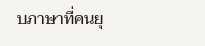บภาษาที่คนยุ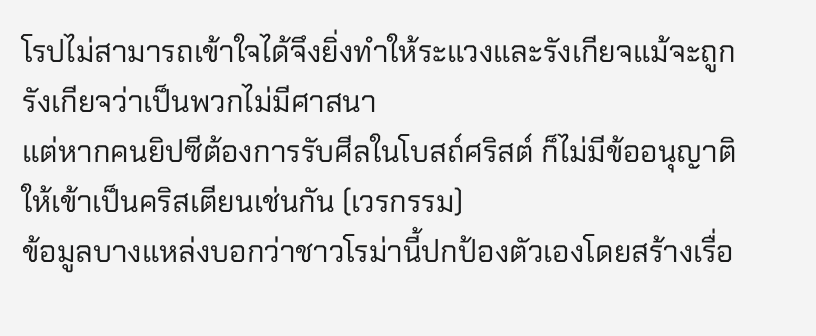โรปไม่สามารถเข้าใจได้จึงยิ่งทำให้ระแวงและรังเกียจแม้จะถูกรังเกียจว่าเป็นพวกไม่มีศาสนา
แต่หากคนยิปซีต้องการรับศีลในโบสถ์ศริสต์ ก็ไม่มีข้ออนุญาติให้เข้าเป็นคริสเตียนเช่นกัน (เวรกรรม)
ข้อมูลบางแหล่งบอกว่าชาวโรม่านี้ปกป้องตัวเองโดยสร้างเรื่อ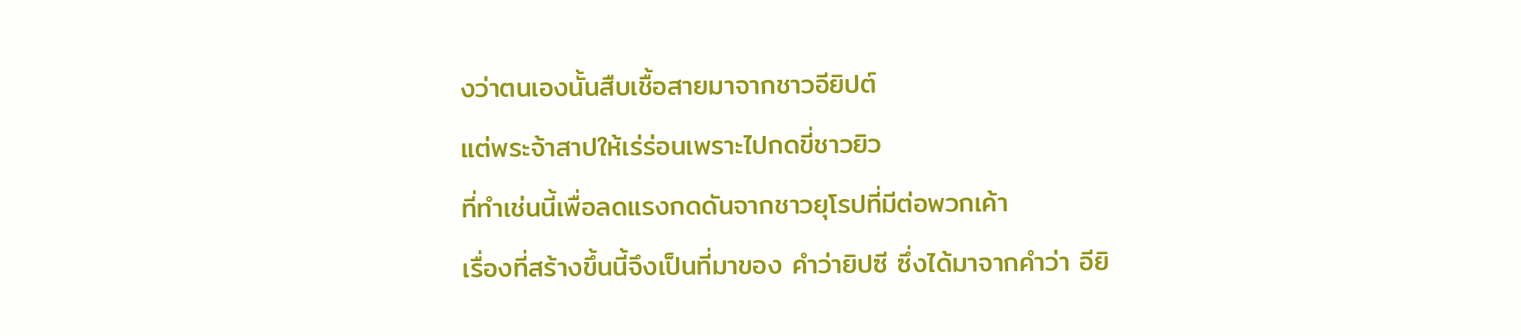งว่าตนเองนั้นสืบเชื้อสายมาจากชาวอียิปต์
แต่พระจ้าสาปให้เร่ร่อนเพราะไปกดขี่ชาวยิว
ที่ทำเช่นนี้เพื่อลดแรงกดดันจากชาวยุโรปที่มีต่อพวกเค้า
เรื่องที่สร้างขึ้นนี้จึงเป็นที่มาของ คำว่ายิปซี ซึ่งได้มาจากคำว่า อียิ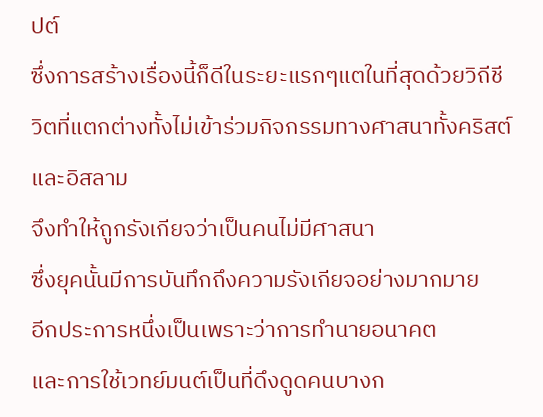ปต์
ซึ่งการสร้างเรื่องนี้ก็ดีในระยะแรกๆแตในที่สุดด้วยวิถีชีวิตที่แตกต่างทั้งไม่เข้าร่วมกิจกรรมทางศาสนาทั้งคริสต์และอิสลาม
จึงทำให้ถูกรังเกียจว่าเป็นคนไม่มีศาสนา
ซึ่งยุคนั้นมีการบันทึกถึงความรังเกียจอย่างมากมาย
อีกประการหนึ่งเป็นเพราะว่าการทำนายอนาคต
และการใช้เวทย์มนต์เป็นที่ดึงดูดคนบางก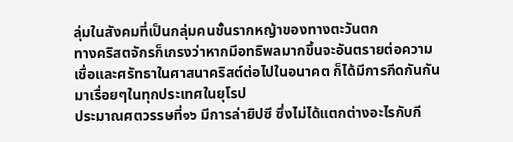ลุ่มในสังคมที่เป็นกลุ่มคนชั้นรากหญ้าของทางตะวันตก
ทางคริสตจักรก็เกรงว่าหากมีอทธิพลมากขึ้นจะอันตรายต่อความเชื่อและศรัทธาในศาสนาคริสต์ต่อไปในอนาคต ก็ได้มีการกีดกันกันมาเรื่อยๆในทุกประเทศในยุโรป
ประมาณศตวรรษที่๑๖ มีการล่ายิปซี ซึ่งไม่ได้แตกต่างอะไรกับกี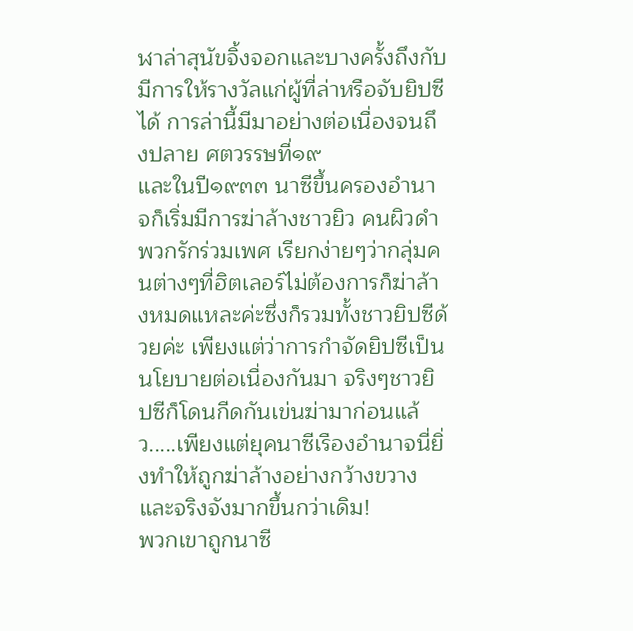ฬาล่าสุนัขจิ้งจอกและบางครั้งถึงกับมีการให้รางวัลแก่ผู้ที่ล่าหรือจับยิปซีได้ การล่านี้มีมาอย่างต่อเนื่องจนถึงปลาย ศตวรรษที่๑๙
และในปี๑๙๓๓ นาซีขึ้นครองอำนาจก็เริ่มมีการฆ่าล้างชาวยิว คนผิวดำ พวกรักร่วมเพศ เรียกง่ายๆว่ากลุ่มคนต่างๆที่ฮิตเลอร์ไม่ต้องการก็ฆ่าล้างหมดแหละค่ะซึ่งก็รวมทั้งชาวยิปซีด้วยค่ะ เพียงแต่ว่าการกำจัดยิปซีเป็นนโยบายต่อเนื่องกันมา จริงๆชาวยิปซีก็โดนกีดกันเข่นฆ่ามาก่อนแล้ว.....เพียงแต่ยุคนาซีเรืองอำนาจนี่ยิ่งทำให้ถูกฆ่าล้างอย่างกว้างขวางและจริงจังมากขึ้นกว่าเดิม!
พวกเขาถูกนาซี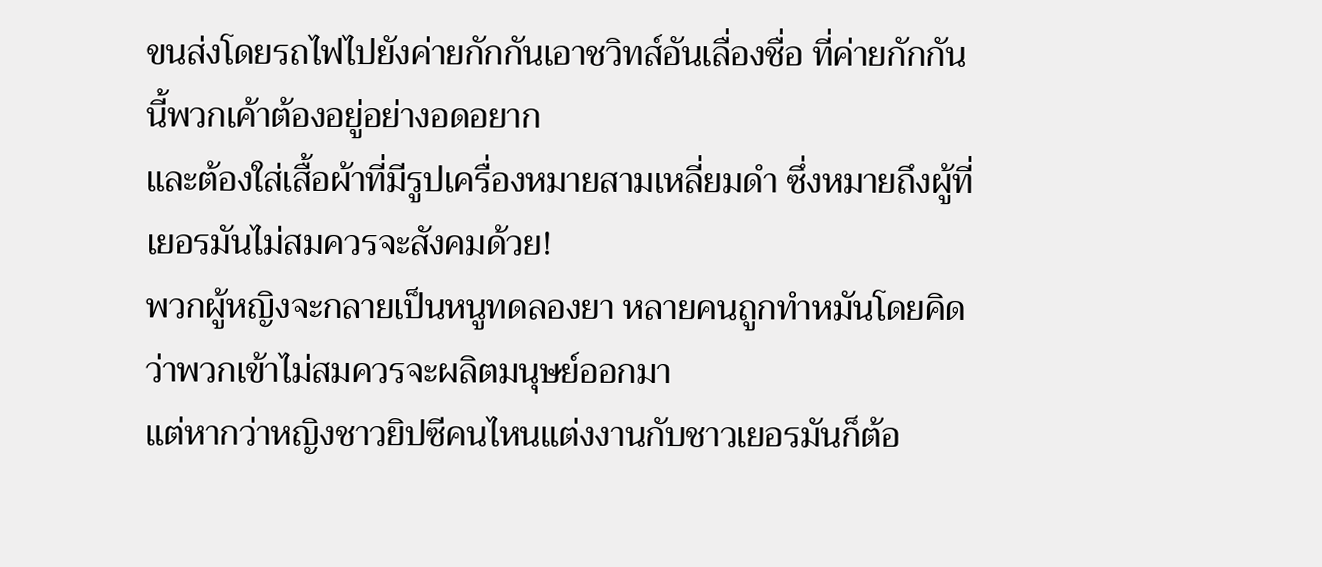ขนส่งโดยรถไฟไปยังค่ายกักกันเอาชวิทส์อันเลื่องชื่อ ที่ค่ายกักกันนี้พวกเค้าต้องอยู่อย่างอดอยาก
และต้องใส่เสื้อผ้าที่มีรูปเครื่องหมายสามเหลี่ยมดำ ซึ่งหมายถึงผู้ที่เยอรมันไม่สมควรจะสังคมด้วย!
พวกผู้หญิงจะกลายเป็นหนูทดลองยา หลายคนถูกทำหมันโดยคิดว่าพวกเข้าไม่สมควรจะผลิตมนุษย์ออกมา
แต่หากว่าหญิงชาวยิปซีคนไหนแต่งงานกับชาวเยอรมันก็ต้อ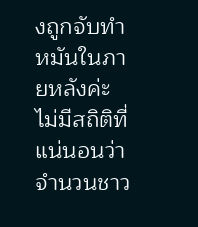งถูกจับทำหมันในภายหลังค่ะ
ไม่มีสถิติที่แน่นอนว่าจำนวนชาว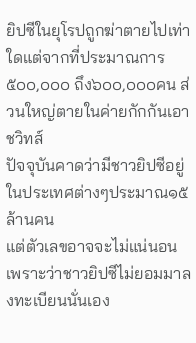ยิปซีในยุโรปถูกฆ่าตายไปเท่าใดแต่จากที่ประมาณการ
๕๐๐,๐๐๐ ถึง๖๐๐,๐๐๐คน ส่วนใหญ่ตายในค่ายกักกันเอาชวิทส์
ปัจจุบันคาดว่ามีชาวยิปซีอยู่ในประเทศต่างๆประมาณ๑๕ ล้านคน
แต่ตัวเลขอาจจะไม่แน่นอนเพราะว่าชาวยิปซีไม่ยอมมาลงทะเบียนนั่นเอง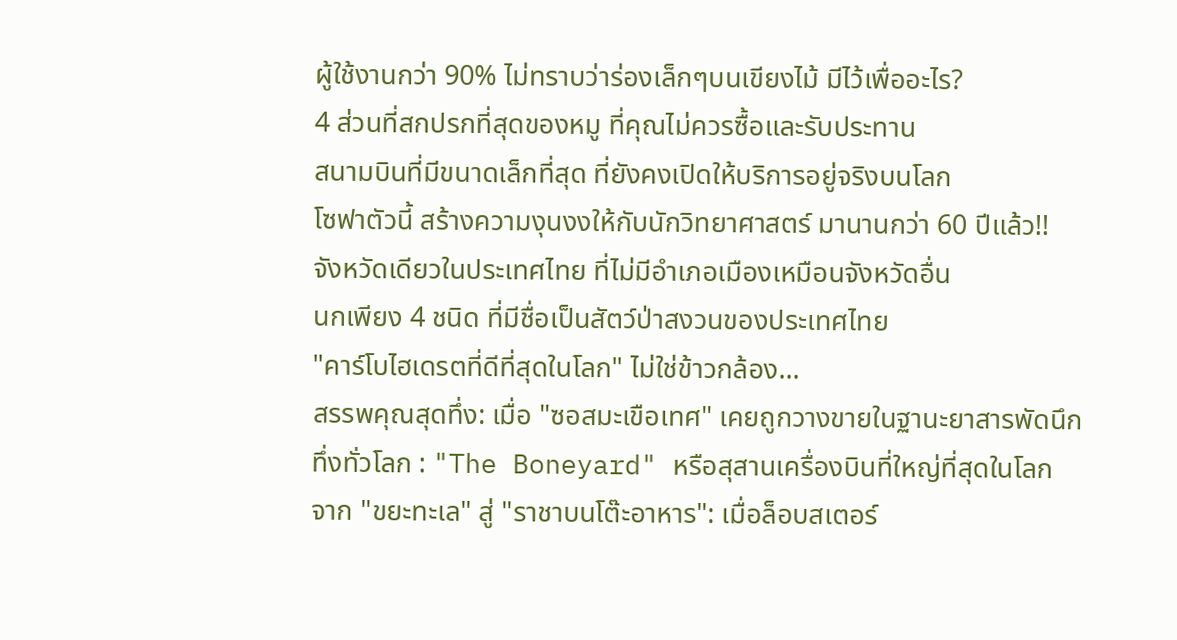ผู้ใช้งานกว่า 90% ไม่ทราบว่าร่องเล็กๆบนเขียงไม้ มีไว้เพื่ออะไร?
4 ส่วนที่สกปรกที่สุดของหมู ที่คุณไม่ควรซื้อและรับประทาน
สนามบินที่มีขนาดเล็กที่สุด ที่ยังคงเปิดให้บริการอยู่จริงบนโลก
โซฟาตัวนี้ สร้างความงุนงงให้กับนักวิทยาศาสตร์ มานานกว่า 60 ปีแล้ว!!
จังหวัดเดียวในประเทศไทย ที่ไม่มีอำเภอเมืองเหมือนจังหวัดอื่น
นกเพียง 4 ชนิด ที่มีชื่อเป็นสัตว์ป่าสงวนของประเทศไทย
"คาร์โบไฮเดรตที่ดีที่สุดในโลก" ไม่ใช่ข้าวกล้อง...
สรรพคุณสุดทึ่ง: เมื่อ "ซอสมะเขือเทศ" เคยถูกวางขายในฐานะยาสารพัดนึก
ทึ่งทั่วโลก : "The Boneyard" หรือสุสานเครื่องบินที่ใหญ่ที่สุดในโลก
จาก "ขยะทะเล" สู่ "ราชาบนโต๊ะอาหาร": เมื่อล็อบสเตอร์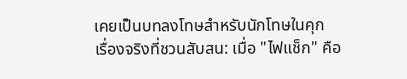เคยเป็นบทลงโทษสำหรับนักโทษในคุก
เรื่องจริงที่ชวนสับสน: เมื่อ "ไฟแช็ก" คือ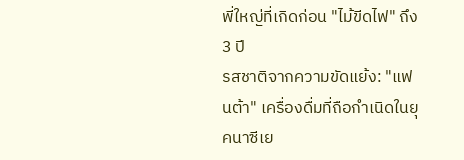พี่ใหญ่ที่เกิดก่อน "ไม้ขีดไฟ" ถึง 3 ปี
รสชาติจากความขัดแย้ง: "แฟนต้า" เครื่องดื่มที่ถือกำเนิดในยุคนาซีเย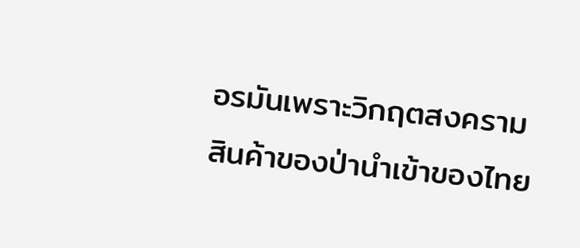อรมันเพราะวิกฤตสงคราม
สินค้าของป่านำเข้าของไทย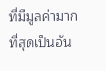ที่มีมูลค่ามากที่สุดเป็นอัน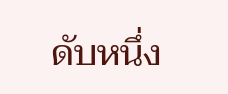ดับหนึ่ง